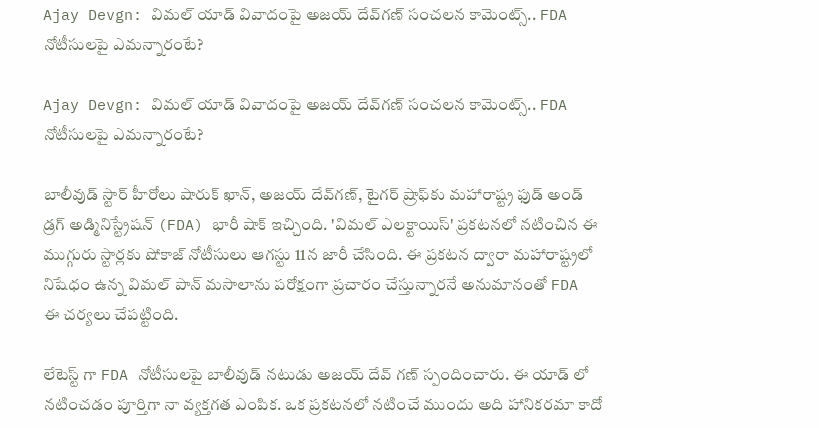Ajay Devgn: విమల్ యాడ్ వివాదంపై అజయ్ దేవ్‌గణ్ సంచలన కామెంట్స్.. FDA నోటీసులపై ఎమన్నారంటే?

Ajay Devgn: విమల్ యాడ్ వివాదంపై అజయ్ దేవ్‌గణ్ సంచలన కామెంట్స్.. FDA నోటీసులపై ఎమన్నారంటే?

బాలీవుడ్‌ స్టార్ హీరోలు షారుక్ ఖాన్, అజయ్ దేవ్‌గణ్, టైగర్ ష్రాఫ్‌కు మహారాష్ట్ర ఫుడ్ అండ్ డ్రగ్ అడ్మినిస్ట్రేషన్ (FDA) భారీ షాక్ ఇచ్చింది. 'విమల్ ఎలక్టాయిస్' ప్రకటనలో నటించిన ఈ ముగ్గురు స్టార్లకు షోకాజ్ నోటీసులు ఆగస్టు 11న జారీ చేసింది. ఈ ప్రకటన ద్వారా మహారాష్ట్రలో నిషేధం ఉన్న విమల్ పాన్ మసాలాను పరోక్షంగా ప్రచారం చేస్తున్నారనే అనుమానంతో FDA ఈ చర్యలు చేపట్టింది.

లేటెస్ట్ గా FDA నోటీసులపై బాలీవుడ్ నటుడు అజయ్ దేవ్ గణ్ స్పందించారు. ఈ యాడ్ లో నటించడం పూర్తిగా నా వ్యక్తగత ఎంపిక. ఒక ప్రకటనలో నటించే ముందు అది హానికరమా కాదో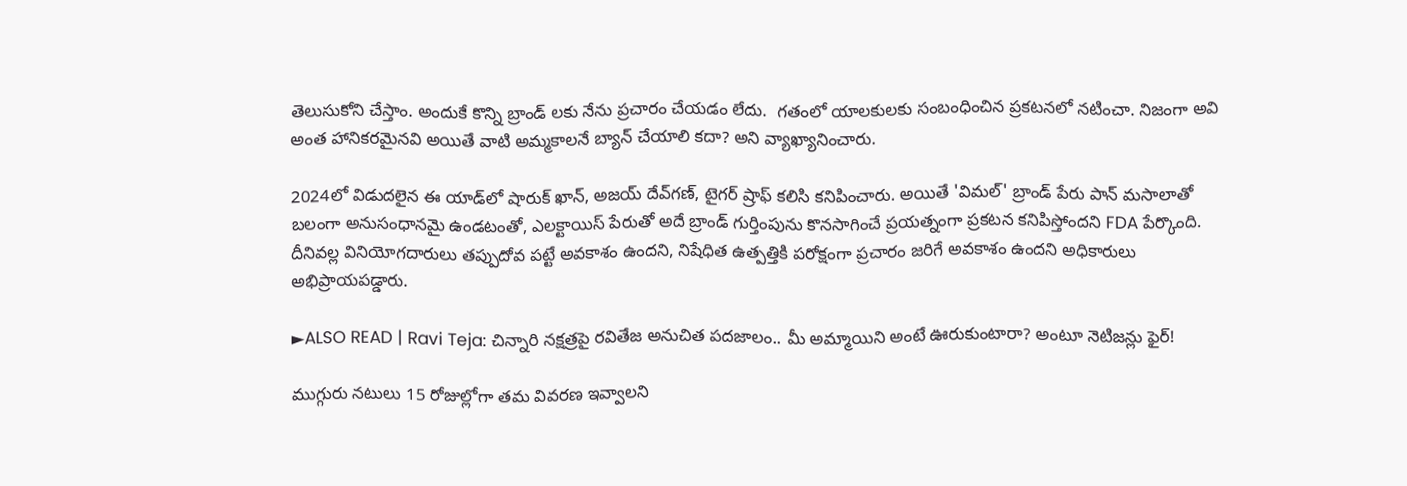తెలుసుకోని చేస్తాం. అందుకే కొన్ని బ్రాండ్ లకు నేను ప్రచారం చేయడం లేదు.  గతంలో యాలకులకు సంబంధించిన ప్రకటనలో నటించా. నిజంగా అవి అంత హానికరమైనవి అయితే వాటి అమ్మకాలనే బ్యాన్ చేయాలి కదా? అని వ్యాఖ్యానించారు.

2024లో విడుదలైన ఈ యాడ్‌లో షారుక్ ఖాన్, అజయ్ దేవ్‌గణ్, టైగర్ ష్రాఫ్ కలిసి కనిపించారు. అయితే 'విమల్' బ్రాండ్ పేరు పాన్ మసాలాతో బలంగా అనుసంధానమై ఉండటంతో, ఎలక్టాయిస్ పేరుతో అదే బ్రాండ్ గుర్తింపును కొనసాగించే ప్రయత్నంగా ప్రకటన కనిపిస్తోందని FDA పేర్కొంది. దీనివల్ల వినియోగదారులు తప్పుదోవ పట్టే అవకాశం ఉందని, నిషేధిత ఉత్పత్తికి పరోక్షంగా ప్రచారం జరిగే అవకాశం ఉందని అధికారులు అభిప్రాయపడ్డారు.

►ALSO READ | Ravi Teja: చిన్నారి నక్షత్రపై రవితేజ అనుచిత పదజాలం.. మీ అమ్మాయిని అంటే ఊరుకుంటారా? అంటూ నెటిజన్లు ఫైర్!

ముగ్గురు నటులు 15 రోజుల్లోగా తమ వివరణ ఇవ్వాలని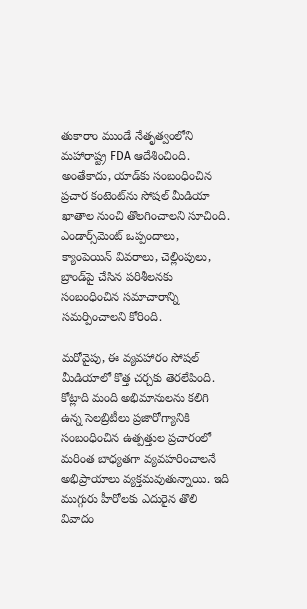తుకారాం ముండే నేతృత్వంలోని మహారాష్ట్ర FDA ఆదేశించింది. అంతేకాదు, యాడ్‌కు సంబంధించిన ప్రచార కంటెంట్‌ను సోషల్ మీడియా ఖాతాల నుంచి తొలగించాలని సూచింది. ఎండార్స్‌మెంట్ ఒప్పందాలు, క్యాంపెయిన్ వివరాలు, చెల్లింపులు, బ్రాండ్‌పై చేసిన పరిశీలనకు సంబంధించిన సమాచారాన్ని సమర్పించాలని కోరింది.

మరోవైపు, ఈ వ్యవహారం సోషల్ మీడియాలో కొత్త చర్చకు తెరలేపింది. కోట్లాది మంది అభిమానులను కలిగి ఉన్న సెలబ్రిటీలు ప్రజారోగ్యానికి సంబంధించిన ఉత్పత్తుల ప్రచారంలో మరింత బాధ్యతగా వ్యవహరించాలనే అభిప్రాయాలు వ్యక్తమవుతున్నాయి. ఇది ముగ్గురు హీరోలకు ఎదురైన తొలి వివాదం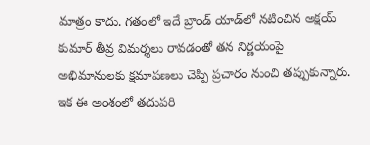మాత్రం కాదు. గతంలో ఇదే బ్రాండ్ యాడ్‌లో నటించిన అక్షయ్ కుమార్ తీవ్ర విమర్శలు రావడంతో తన నిర్ణయంపై అభిమానులకు క్షమాపణలు చెప్పి ప్రచారం నుంచి తప్పుకున్నారు. ఇక ఈ అంశంలో తదుపరి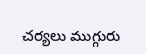చర్యలు ముగ్గురు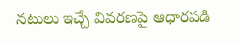నటులు ఇచ్చే వివరణపై ఆధారపడి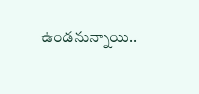ఉండనున్నాయి..